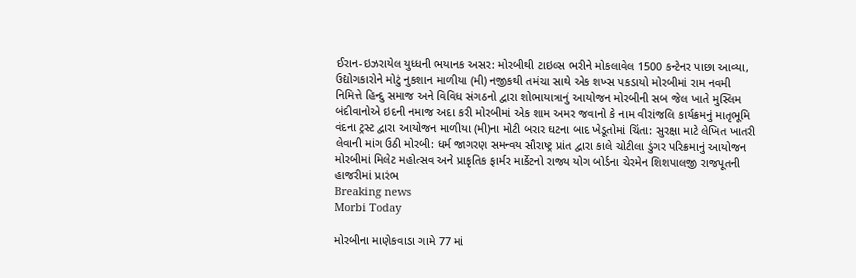ઈરાન-ઇઝરાયેલ યુધ્ધની ભયાનક અસર: મોરબીથી ટાઇલ્સ ભરીને મોકલાવેલ 1500 કન્ટેનર પાછા આવ્યા, ઉદ્યોગકારોને મોટું નુકશાન માળીયા (મી) નજીકથી તમંચા સાથે એક શખ્સ પકડાયો મોરબીમાં રામ નવમી નિમિત્તે હિન્દુ સમાજ અને વિવિધ સંગઠનો દ્વારા શોભાયાત્રાનું આયોજન મોરબીની સબ જેલ ખાતે મુસ્લિમ બંદીવાનોએ ઇદની નમાજ અદા કરી મોરબીમાં એક શામ અમર જવાનો કે નામ વીરાંજલિ કાર્યક્રમનું માતૃભૂમિ વંદના ટ્રસ્ટ દ્વારા આયોજન માળીયા (મી)ના મોટી બરાર ઘટના બાદ ખેડૂતોમાં ચિંતા: સુરક્ષા માટે લેખિત ખાતરી લેવાની માંગ ઉઠી મોરબી: ધર્મ જાગરણ સમન્વય સૌરાષ્ટ્ર પ્રાંત દ્વારા કાલે ચોટીલા ડુંગર પરિક્રમાનું આયોજન મોરબીમાં મિલેટ મહોત્સવ અને પ્રાકૃતિક ફાર્મર માર્કેટનો રાજ્ય યોગ બોર્ડના ચેરમેન શિશપાલજી રાજપૂતની હાજરીમાં પ્રારંભ
Breaking news
Morbi Today

મોરબીના માણેકવાડા ગામે 77 માં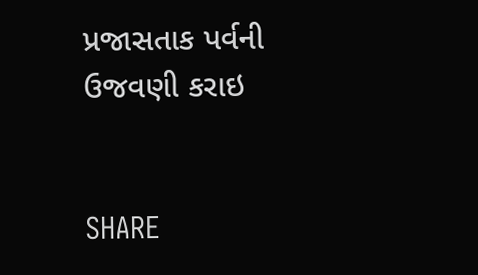પ્રજાસતાક પર્વની ઉજવણી કરાઇ


SHARE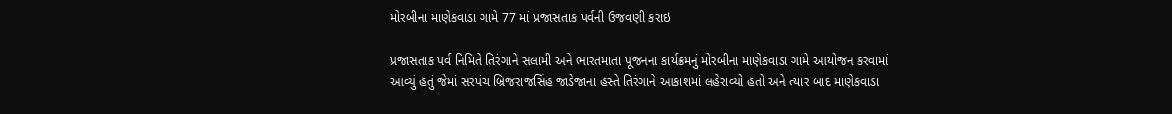મોરબીના માણેકવાડા ગામે 77 માં પ્રજાસતાક પર્વની ઉજવણી કરાઇ

પ્રજાસતાક પર્વ નિમિતે તિરંગાને સલામી અને ભારતમાતા પૂજનના કાર્યક્રમનું મોરબીના માણેકવાડા ગામે આયોજન કરવામાં આવ્યું હતું જેમાં સરપંચ બ્રિજરાજસિંહ જાડેજાના હસ્તે તિરંગાને આકાશમાં લહેરાવ્યો હતો અને ત્યાર બાદ માણેકવાડા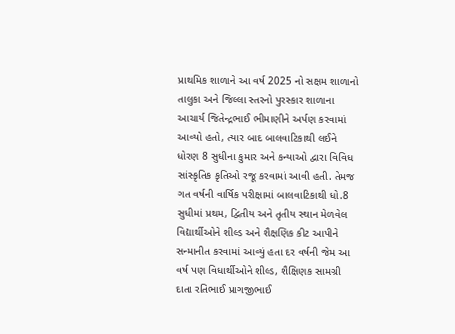પ્રાથમિક શાળાને આ વર્ષ 2025 નો સક્ષમ શાળાનો તાલુકા અને જિલ્લા સ્તરનો પુરસ્કાર શાળાના આચાર્ય જિતેન્દ્રભાઈ ભીમાણીને અર્પણ કરવામાં આવ્યો હતો, ત્યાર બાદ બાલવાટિકાથી લઈને ધોરણ 8 સુધીના કુમાર અને કન્યાઓ દ્વારા વિવિધ સાંસ્કૃતિક કૃતિઓ રજૂ કરવામાં આવી હતી. તેમજ ગત વર્ષની વાર્ષિક પરીક્ષામાં બાલવાટિકાથી ધો.8 સુધીમાં પ્રથમ, દ્વિતીય અને તૃતીય સ્થાન મેળવેલ વિદ્યાર્થીઓને શીલ્ડ અને શૈક્ષણિક કીટ આપીને સન્માનીત કરવામાં આવ્યું હતા દર વર્ષની જેમ આ વર્ષ પણ વિધાર્થીઓને શીલ્ડ, શૈક્ષિણક સામગ્રી દાતા રતિભાઈ પ્રાગજીભાઈ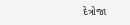દેત્રોજા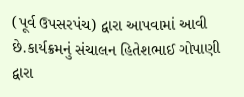(પૂર્વ ઉપસરપંચ) દ્વારા આપવામાં આવી છે.કાર્યક્રમનું સંચાલન હિતેશભાઈ ગોપાણી દ્વારા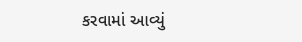કરવામાં આવ્યું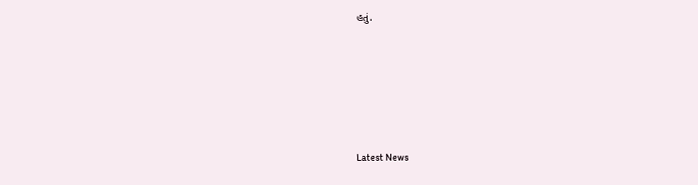હતું.






Latest News